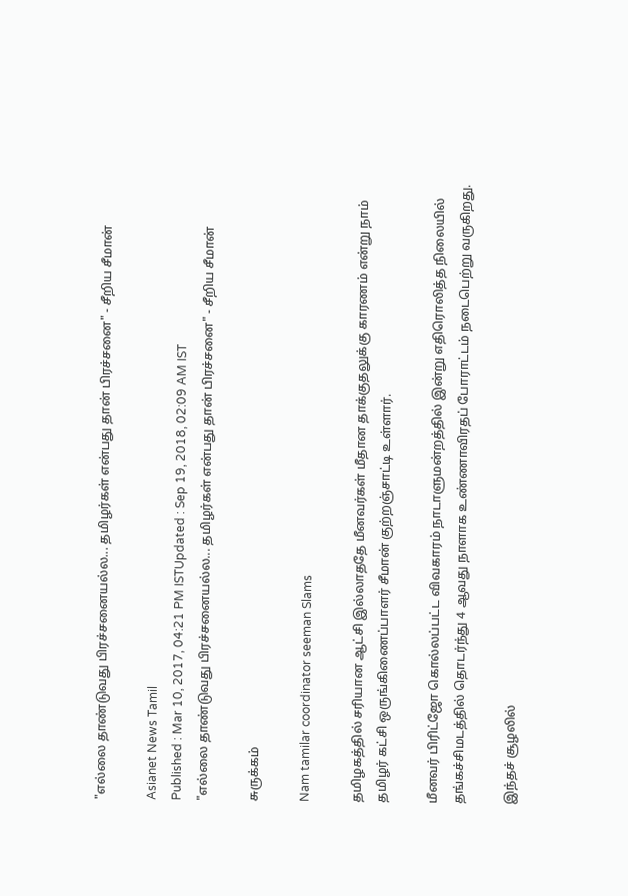"எல்லை தாண்டுவது பிரச்சனையல்ல... தமிழர்கள் என்பது தான் பிரச்சனை" - சீறிய சீமான்

Asianet News Tamil
Published : Mar 10, 2017, 04:21 PM ISTUpdated : Sep 19, 2018, 02:09 AM IST
"எல்லை தாண்டுவது பிரச்சனையல்ல... தமிழர்கள் என்பது தான் பிரச்சனை" - சீறிய சீமான்

சுருக்கம்

Nam tamilar coordinator seeman Slams

தமிழகத்தில் சரியான ஆட்சி இல்லாததே மீனவர்கள் மீதான தாக்குதலுக்கு காரணம் என்று நாம் தமிழர் கட்சி ஒருங்கிணைப்பாளர் சீமான் குற்றஞ்சாட்டி உள்ளார்.

மீனவர் பிரிட்ஜோ கொல்லப்பட்ட விவகாரம் நாடாளுமன்றத்தில் இன்று எதிரொலித்த நிலையில் தங்கச்சிமடத்தில் தொடர்ந்து 4 ஆவது நாளாக உண்ணாவிரதப் போராட்டம் நடைபெற்று வருகிறது.

இந்தச் சூழலில்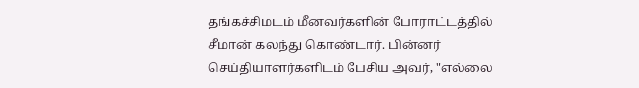தங்கச்சிமடம் மீனவர்களின் போராட்டத்தில் சீமான் கலந்து கொண்டார். பின்னர் செய்தியாளர்களிடம் பேசிய அவர், "எல்லை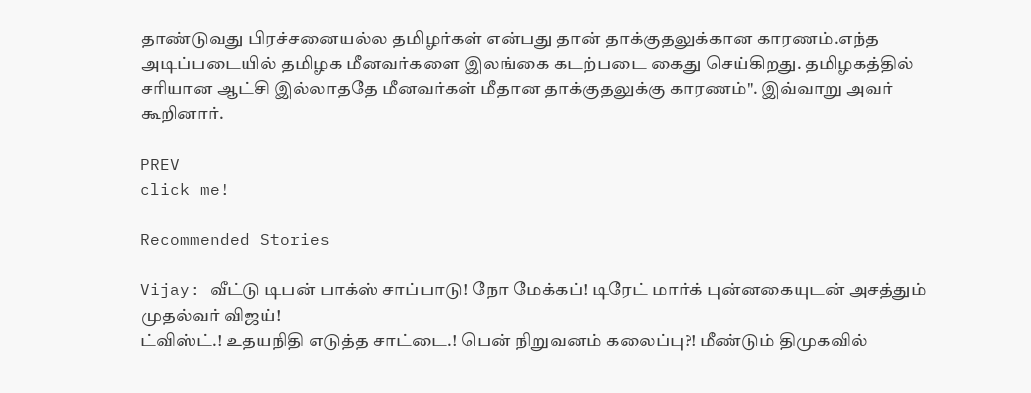தாண்டுவது பிரச்சனையல்ல தமிழர்கள் என்பது தான் தாக்குதலுக்கான காரணம்.எந்த அடிப்படையில் தமிழக மீனவர்களை இலங்கை கடற்படை கைது செய்கிறது. தமிழகத்தில் சரியான ஆட்சி இல்லாததே மீனவர்கள் மீதான தாக்குதலுக்கு காரணம்". இவ்வாறு அவர் கூறினார்.

PREV
click me!

Recommended Stories

Vijay: வீட்டு டிபன் பாக்ஸ் சாப்பாடு! நோ மேக்கப்! டிரேட் மார்க் புன்னகையுடன் அசத்தும் முதல்வர் விஜய்!
ட்விஸ்ட்.! உதயநிதி எடுத்த சாட்டை.! பென் நிறுவனம் கலைப்பு?! மீண்டும் திமுகவில்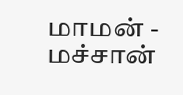மாமன் - மச்சான்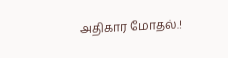அதிகார மோதல்.!